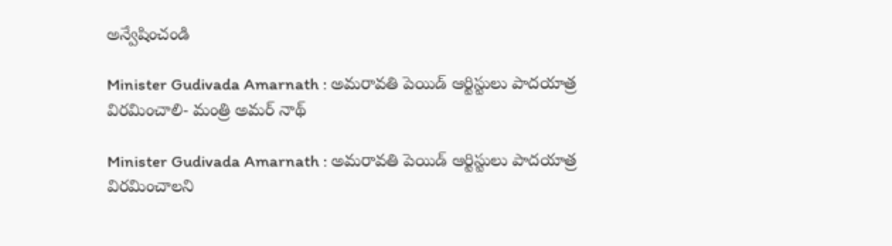అన్వేషించండి

Minister Gudivada Amarnath : అమరావతి పెయిడ్ ఆర్టిస్టులు పాదయాత్ర విరమించాలి- మంత్రి అమర్ నాథ్

Minister Gudivada Amarnath : అమరావతి పెయిడ్ ఆర్టిస్టులు పాదయాత్ర విరమించాలని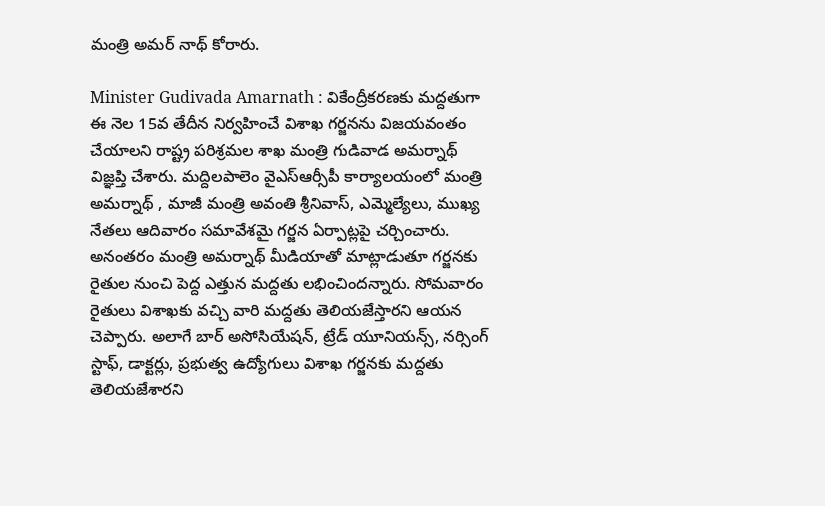మంత్రి అమర్ నాథ్ కోరారు.

Minister Gudivada Amarnath : వికేంద్రీకరణకు మద్దతుగా ఈ నెల 15వ తేదీన నిర్వహించే విశాఖ గర్జనను విజయవంతం చేయాలని రాష్ట్ర పరిశ్రమల శాఖ మంత్రి గుడివాడ అమర్నాథ్ విజ్ఞప్తి చేశారు. మద్దిలపాలెం వైఎస్ఆర్సీపీ కార్యాలయంలో మంత్రి అమర్నాథ్ , మాజీ మంత్రి అవంతి శ్రీనివాస్, ఎమ్మెల్యేలు, ముఖ్య నేతలు ఆదివారం సమావేశమై గర్జన ఏర్పాట్లపై చర్చించారు. అనంతరం మంత్రి అమర్నాథ్ మీడియాతో మాట్లాడుతూ గర్జనకు రైతుల నుంచి పెద్ద ఎత్తున మద్దతు లభించిందన్నారు. సోమవారం రైతులు విశాఖకు వచ్చి వారి మద్దతు తెలియజేస్తారని ఆయన చెప్పారు. అలాగే బార్ అసోసియేషన్, ట్రేడ్ యూనియన్స్, నర్సింగ్ స్టాఫ్, డాక్టర్లు, ప్రభుత్వ ఉద్యోగులు విశాఖ గర్జనకు మద్దతు తెలియజేశారని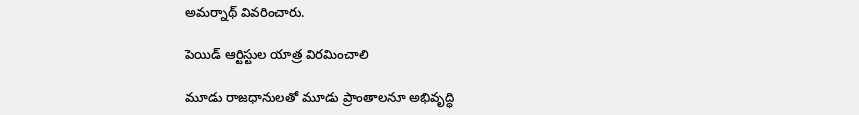అమర్నాథ్ వివరించారు.

పెయిడ్ ఆర్టిస్టుల యాత్ర విరమించాలి

మూడు రాజధానులతో మూడు ప్రాంతాలనూ అభివృద్ధి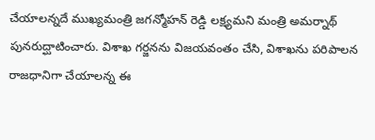చేయాలన్నదే ముఖ్యమంత్రి జగన్మోహన్ రెడ్డి లక్ష్యమని మంత్రి అమర్నాథ్ పునరుద్ఘాటించారు. విశాఖ గర్జనను విజయవంతం చేసి, విశాఖను పరిపాలన రాజధానిగా చేయాలన్న ఈ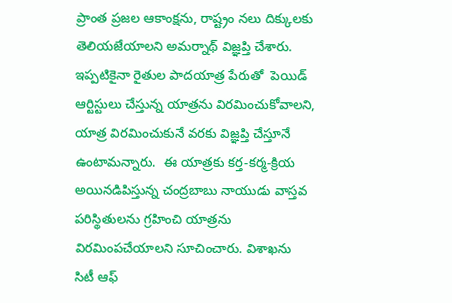ప్రాంత ప్రజల ఆకాంక్షను, రాష్ట్రం నలు దిక్కులకు తెలియజేయాలని అమర్నాథ్ విజ్ఞప్తి చేశారు. ఇప్పటికైనా రైతుల పాదయాత్ర పేరుతో  పెయిడ్ ఆర్టిస్టులు చేస్తున్న యాత్రను విరమించుకోవాలని, యాత్ర విరమించుకునే వరకు విజ్ఞప్తి చేస్తూనే ఉంటామన్నారు.  ఈ యాత్రకు కర్త-కర్మ-క్రియ అయినడిపిస్తున్న చంద్రబాబు నాయుడు వాస్తవ పరిస్థితులను గ్రహించి యాత్రను విరమింపచేయాలని సూచించారు. విశాఖను సిటీ ఆఫ్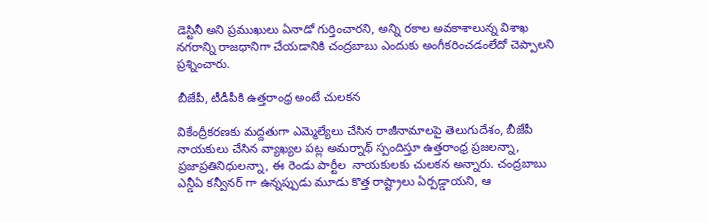డెస్టినీ అని ప్రముఖులు ఏనాడో గుర్తించారని, అన్ని రకాల అవకాశాలున్న విశాఖ నగరాన్ని రాజధానిగా చేయడానికి చంద్రబాబు ఎందుకు అంగీకరించడంలేదో చెప్పాలని  ప్రశ్నించారు.

బీజేపీ, టీడీపీకి ఉత్తరాంధ్ర అంటే చులకన

వికేంద్రీకరణకు మద్దతుగా ఎమ్మెల్యేలు చేసిన రాజీనామాలపై తెలుగుదేశం, బీజేపీ నాయకులు చేసిన వ్యాఖ్యల పట్ల అమర్నాథ్ స్పందిస్తూ ఉత్తరాంధ్ర ప్రజలన్నా, ప్రజాప్రతినిధులన్నా, ఈ రెండు పార్టీల  నాయకులకు చులకన అన్నారు. చంద్రబాబు ఎన్డీఏ కన్వీనర్ గా ఉన్నప్పుడు మూడు కొత్త రాష్ట్రాలు ఏర్పడ్డాయని, ఆ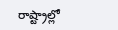రాష్ట్రాల్లో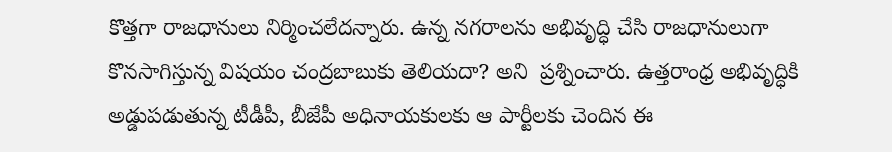కొత్తగా రాజధానులు నిర్మించలేదన్నారు. ఉన్న నగరాలను అభివృద్ధి చేసి రాజధానులుగా కొనసాగిస్తున్న విషయం చంద్రబాబుకు తెలియదా? అని  ప్రశ్నించారు. ఉత్తరాంధ్ర అభివృద్ధికి అడ్డుపడుతున్న టీడీపీ, బీజేపీ అధినాయకులకు ఆ పార్టీలకు చెందిన ఈ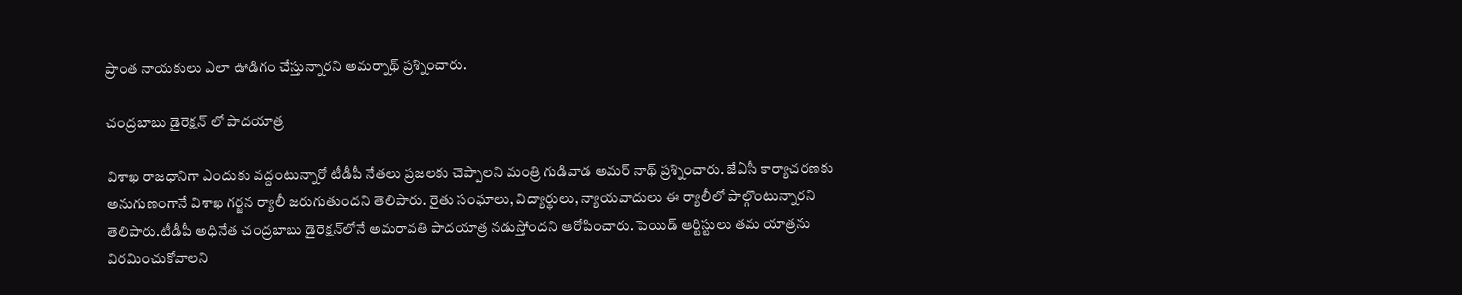ప్రాంత నాయకులు ఎలా ఊడిగం చేస్తున్నారని అమర్నాథ్ ప్రశ్నించారు.

చంద్రబాబు డైరెక్షన్ లో పాదయాత్ర

విశాఖ రాజధానిగా ఎందుకు వద్దంటున్నారో టీడీపీ నేతలు ప్రజలకు చెప్పాలని మంత్రి గుడివాడ అమర్ నాథ్ ప్రశ్నించారు. జేఏసీ కార్యాచరణకు అనుగుణంగానే విశాఖ గర్జన ర్యాలీ జరుగుతుందని తెలిపారు. రైతు సంఘాలు, విద్యార్థులు, న్యాయవాదులు ఈ ర్యాలీలో పాల్గొంటున్నారని తెలిపారు.టీడీపీ అధినేత చంద్రబాబు డైరెక్షన్‌లోనే అమరావతి పాదయాత్ర నడుస్తోందని ఆరోపించారు. పెయిడ్‌ ఆర్టిస్టులు తమ యాత్రను విరమించుకోవాలని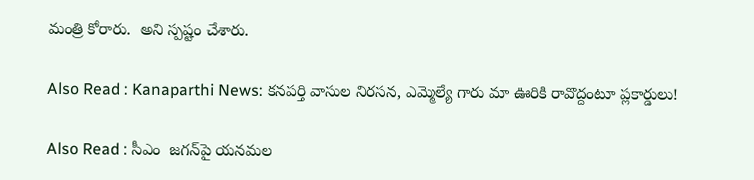మంత్రి కోరారు.  అని స్పష్టం చేశారు.

Also Read : Kanaparthi News: కనపర్తి వాసుల నిరసన, ఎమ్మెల్యే గారు మా ఊరికి రావొద్దంటూ ప్లకార్డులు!

Also Read : సీఎం  జగన్‌పై యనమల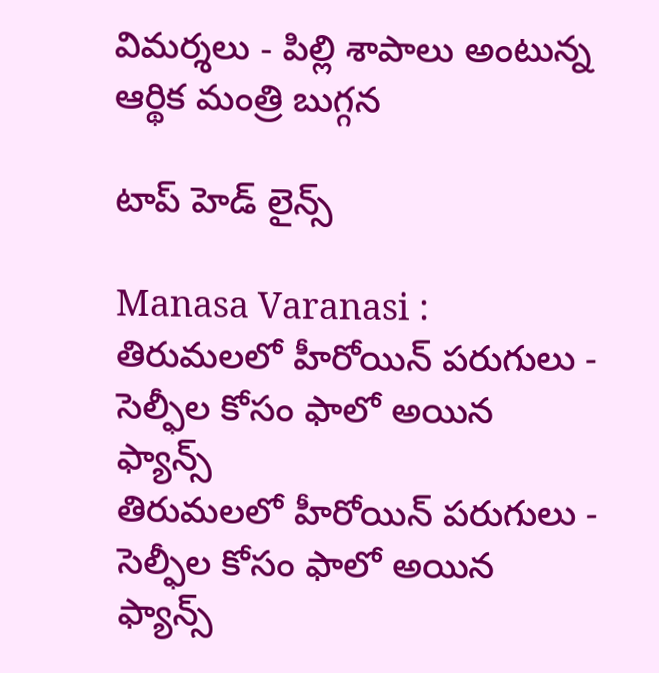విమర్శలు - పిల్లి శాపాలు అంటున్న ఆర్థిక మంత్రి బుగ్గన

టాప్ హెడ్ లైన్స్

Manasa Varanasi : తిరుమలలో హీరోయిన్ పరుగులు - సెల్ఫీల కోసం ఫాలో అయిన ఫ్యాన్స్
తిరుమలలో హీరోయిన్ పరుగులు - సెల్ఫీల కోసం ఫాలో అయిన ఫ్యాన్స్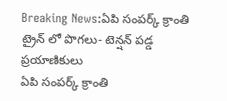Breaking News:ఏపి సంపర్క్ క్రాంతి ట్రైన్ లో పొగలు- టెన్షన్ పడ్డ ప్రయాణికులు
ఏపి సంపర్క్ క్రాంతి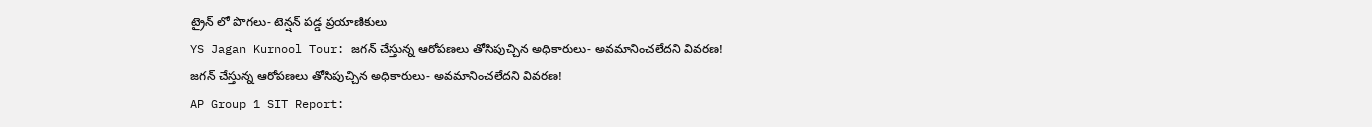ట్రైన్ లో పొగలు- టెన్షన్ పడ్డ ప్రయాణికులు
YS Jagan Kurnool Tour: జగన్‌ చేస్తున్న ఆరోపణలు తోసిపుచ్చిన అధికారులు- అవమానించలేదని వివరణ!
జగన్‌ చేస్తున్న ఆరోపణలు తోసిపుచ్చిన అధికారులు- అవమానించలేదని వివరణ!
AP Group 1 SIT Report: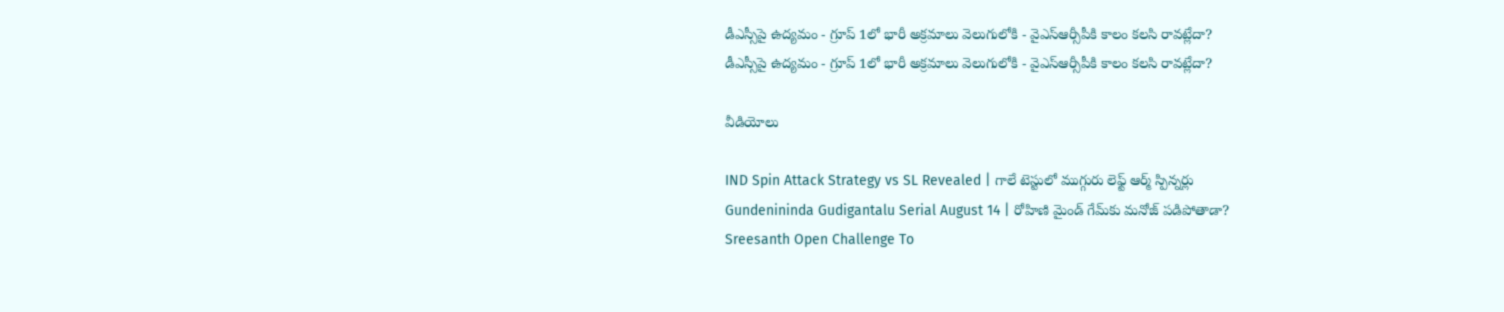డీఎస్సీపై ఉద్యమం - గ్రూప్ 1లో భారీ అక్రమాలు వెలుగులోకి - వైఎస్ఆర్సీపీకి కాలం కలసి రావట్లేదా?
డీఎస్సీపై ఉద్యమం - గ్రూప్ 1లో భారీ అక్రమాలు వెలుగులోకి - వైఎస్ఆర్సీపీకి కాలం కలసి రావట్లేదా?

వీడియోలు

IND Spin Attack Strategy vs SL Revealed | గాలే టెస్టులో ముగ్గురు లెఫ్ట్ ఆర్మ్ స్పిన్నర్లు
Gundenininda Gudigantalu Serial August 14 | రోహిణి మైండ్ గేమ్‌కు మనోజ్ పడిపోతాడా?
Sreesanth Open Challenge To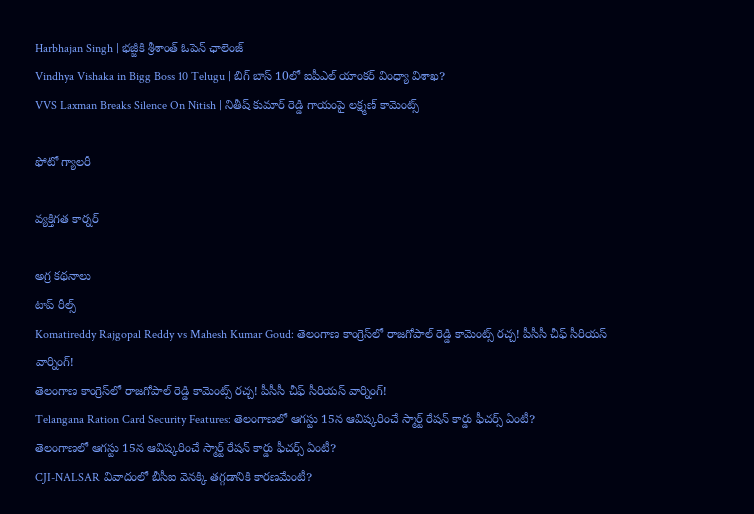Harbhajan Singh | భజ్జీకి శ్రీశాంత్ ఓపెన్ ఛాలెంజ్
Vindhya Vishaka in Bigg Boss 10 Telugu | బిగ్ బాస్ 10లో ఐపీఎల్ యాంకర్ వింధ్యా విశాఖ?
VVS Laxman Breaks Silence On Nitish | నితీష్ కుమార్ రెడ్డి గాయంపై లక్ష్మణ్ కామెంట్స్

ఫోటో గ్యాలరీ

వ్యక్తిగత కార్నర్

అగ్ర కథనాలు
టాప్ రీల్స్
Komatireddy Rajgopal Reddy vs Mahesh Kumar Goud: తెలంగాణ కాంగ్రెస్‌లో రాజగోపాల్ రెడ్డి కామెంట్స్ రచ్చ! పీసీసీ చీఫ్‌ సీరియస్ వార్నింగ్!
తెలంగాణ కాంగ్రెస్‌లో రాజగోపాల్ రెడ్డి కామెంట్స్ రచ్చ! పీసీసీ చీఫ్‌ సీరియస్ వార్నింగ్!
Telangana Ration Card Security Features: తెలంగాణలో ఆగస్టు 15న ఆవిష్కరించే స్మార్ట్ రేషన్ కార్డు ఫీచర్స్ ఏంటీ?
తెలంగాణలో ఆగస్టు 15న ఆవిష్కరించే స్మార్ట్ రేషన్ కార్డు ఫీచర్స్ ఏంటీ?
CJI-NALSAR వివాదంలో బీసీఐ వెనక్కి తగ్గడానికి కారణమేంటీ?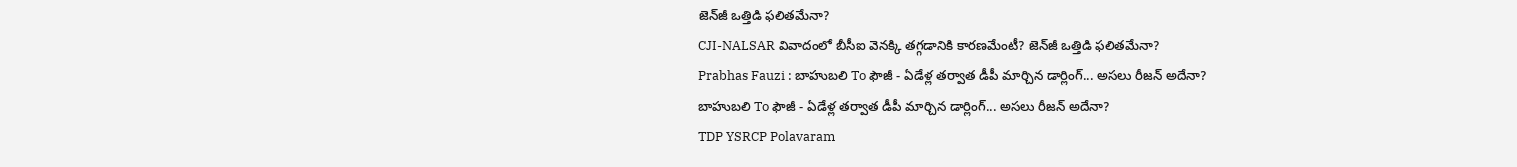జెన్‌జీ ఒత్తిడి ఫలితమేనా?
CJI-NALSAR వివాదంలో బీసీఐ వెనక్కి తగ్గడానికి కారణమేంటీ? జెన్‌జీ ఒత్తిడి ఫలితమేనా?
Prabhas Fauzi : బాహుబలి To ఫౌజీ - ఏడేళ్ల తర్వాత డీపీ మార్చిన డార్లింగ్... అసలు రీజన్ అదేనా?
బాహుబలి To ఫౌజీ - ఏడేళ్ల తర్వాత డీపీ మార్చిన డార్లింగ్... అసలు రీజన్ అదేనా?
TDP YSRCP Polavaram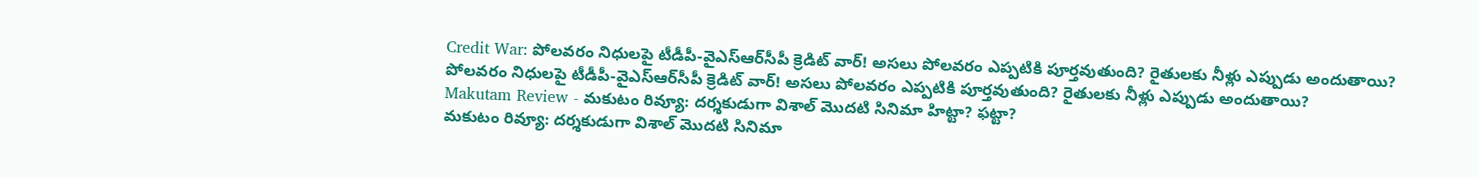Credit War: పోలవరం నిధులపై టీడీపీ-వైఎస్‌ఆర్‌సీపీ క్రెడిట్ వార్! అసలు పోలవరం ఎప్పటికి పూర్తవుతుంది? రైతులకు నీళ్లు ఎప్పుడు అందుతాయి?
పోలవరం నిధులపై టీడీపీ-వైఎస్‌ఆర్‌సీపీ క్రెడిట్ వార్! అసలు పోలవరం ఎప్పటికి పూర్తవుతుంది? రైతులకు నీళ్లు ఎప్పుడు అందుతాయి?
Makutam Review - మకుటం రివ్యూ: దర్శకుడుగా విశాల్ మొదటి సినిమా హిట్టా? ఫట్టా?
మకుటం రివ్యూ: దర్శకుడుగా విశాల్ మొదటి సినిమా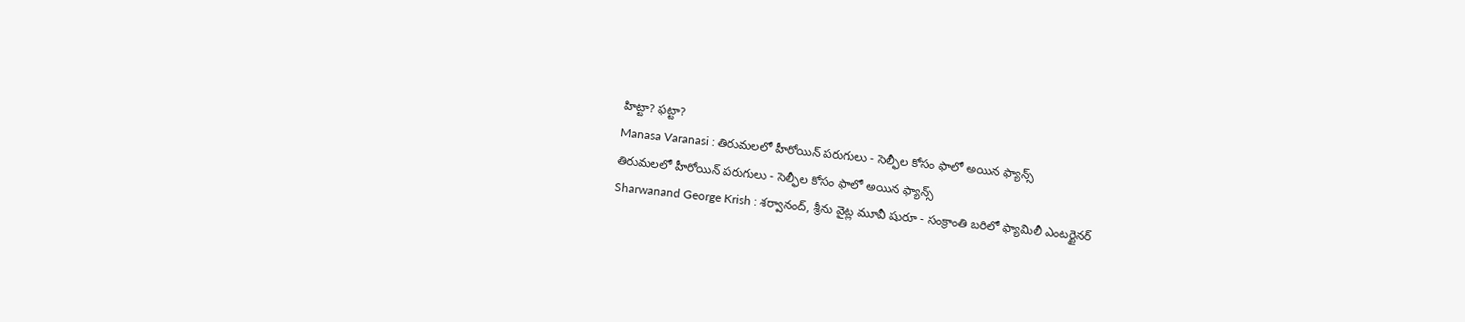హిట్టా? ఫట్టా?
Manasa Varanasi : తిరుమలలో హీరోయిన్ పరుగులు - సెల్ఫీల కోసం ఫాలో అయిన ఫ్యాన్స్
తిరుమలలో హీరోయిన్ పరుగులు - సెల్ఫీల కోసం ఫాలో అయిన ఫ్యాన్స్
Sharwanand George Krish : శర్వానంద్, శ్రీను వైట్ల మూవీ షురూ - సంక్రాంతి బరిలో ఫ్యామిలీ ఎంటర్టైనర్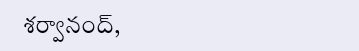శర్వానంద్,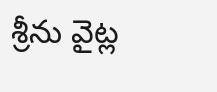శ్రీను వైట్ల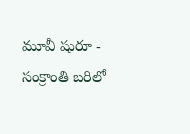మూవీ షురూ - సంక్రాంతి బరిలో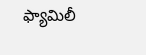ఫ్యామిలీ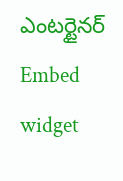ఎంటర్టైనర్
Embed widget